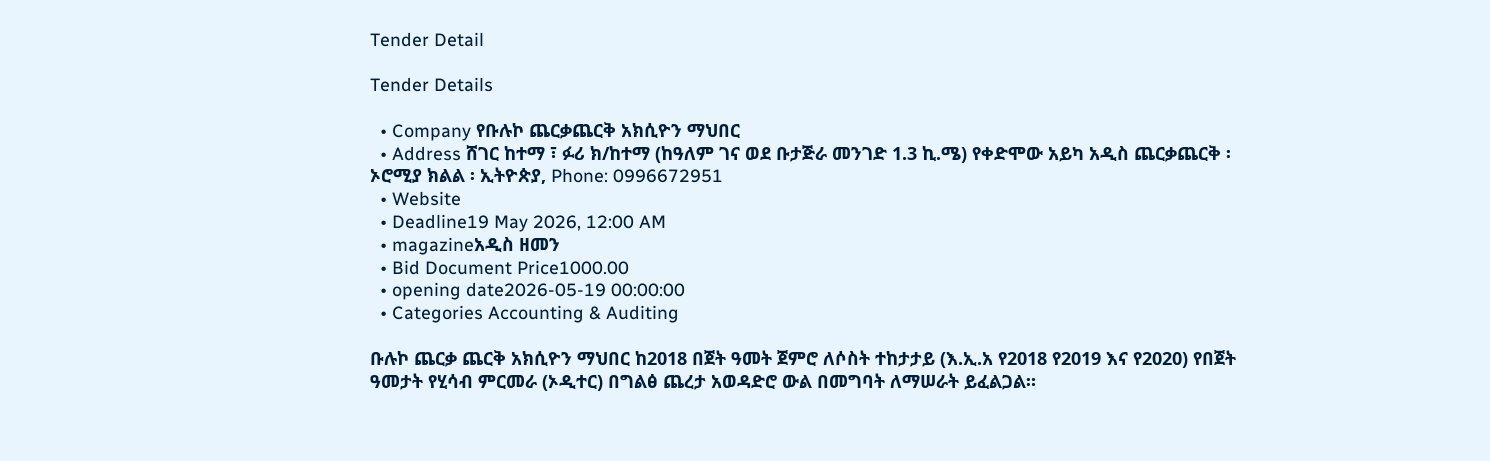Tender Detail

Tender Details

  • Company የቡሉኮ ጨርቃጨርቅ አክሲዮን ማህበር
  • Address ሸገር ከተማ ፣ ፉሪ ክ/ከተማ (ከዓለም ገና ወደ ቡታጅራ መንገድ 1.3 ኪ.ሜ) የቀድሞው አይካ አዲስ ጨርቃጨርቅ ፡ ኦሮሚያ ክልል ፡ ኢትዮጵያ, Phone: 0996672951
  • Website
  • Deadline19 May 2026, 12:00 AM
  • magazineአዲስ ዘመን
  • Bid Document Price1000.00
  • opening date2026-05-19 00:00:00
  • Categories Accounting & Auditing

ቡሉኮ ጨርቃ ጨርቅ አክሲዮን ማህበር ከ2018 በጀት ዓመት ጀምሮ ለሶስት ተከታታይ (እ.ኢ.አ የ2018 የ2019 እና የ2020) የበጀት ዓመታት የሂሳብ ምርመራ (ኦዲተር) በግልፅ ጨረታ አወዳድሮ ውል በመግባት ለማሠራት ይፈልጋል።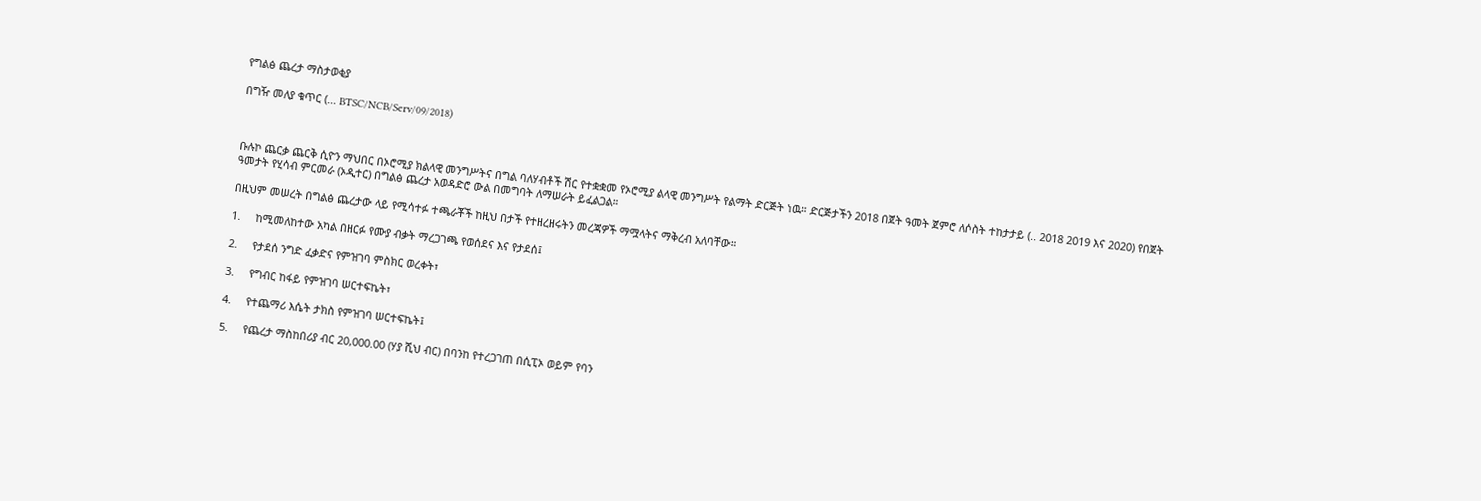የግልፅ ጨረታ ማስታወቂያ

በግዥ መለያ ቁጥር (... BTSC/NCB/Serv/09/2018)



ቡሉኮ ጨርቃ ጨርቅ ሲዮን ማህበር በኦሮሚያ ክልላዊ መንግሥትና በግል ባለሃብቶች ሽር የተቋቋመ የኦሮሚያ ልላዊ መንግሥት የልማት ድርጅት ነዉ። ድርጅታችን 2018 በጀት ዓመት ጀምሮ ለሶስት ተከታታይ (.. 2018 2019 እና 2020) የበጀት ዓመታት የሂሳብ ምርመራ (ኦዲተር) በግልፅ ጨረታ አወዳድሮ ውል በመግባት ለማሠራት ይፈልጋል።

በዚህም መሠረት በግልፅ ጨረታው ላይ የሚሳተፉ ተጫራቾች ከዚህ በታች የተዘረዘሩትን መረጃዎች ማሟላትና ማቅረብ አለባቸው።

1.     ከሚመለከተው አካል በዘርፉ የሙያ ብቃት ማረጋገጫ የወሰደና እና የታደሰ፤

2.     የታደሰ ንግድ ፈቃድና የምዝገባ ምስክር ወረቀት፣

3.     የግብር ከፋይ የምዝገባ ሠርተፍኬት፣

4.     የተጨማሪ እሴት ታክስ የምዝገባ ሠርተፍኬት፤

5.     የጨረታ ማስከበሪያ ብር 20,000.00 (ሃያ ሺህ ብር) በባንከ የተረጋገጠ በሲፒኦ ወይም የባን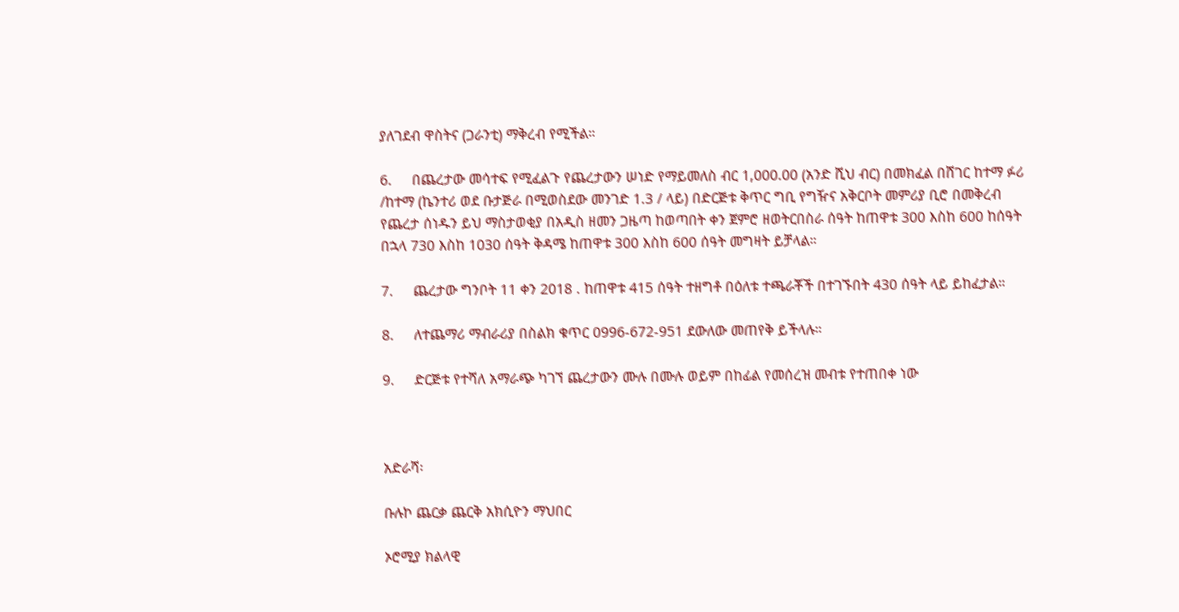ያለገደብ ዋስትና (ጋራንቲ) ማቅረብ የሚችል።

6.     በጨረታው መሳተፍ የሚፈልጉ የጨረታውን ሠነድ የማይመለስ ብር 1,000.00 (አንድ ሺህ ብር) በመክፈል በሸገር ከተማ ፉሪ /ከተማ (ኬንተሪ ወደ ቡታጅራ በሚወስደው መንገድ 1.3 / ላይ) በድርጅቱ ቅጥር ግቢ የግዥና አቅርቦት መምሪያ ቢሮ በመቅረብ የጨረታ ሰነዱን ይህ ማስታወቂያ በአዲስ ዘመን ጋዜጣ ከወጣበት ቀን ጀምሮ ዘወትርበስራ ሰዓት ከጠዋቱ 300 እስከ 600 ከሰዓት በኋላ 730 እስከ 1030 ሰዓት ቅዳሜ ከጠዋቱ 300 እስከ 600 ሰዓት መግዛት ይቻላል።

7.     ጨረታው ግንቦት 11 ቀን 2018 . ከጠዋቱ 415 ሰዓት ተዘግቶ በዕለቱ ተጫራቾች በተገኙበት 430 ሰዓት ላይ ይከፈታል።

8.     ለተጨማሪ ማብራሪያ በስልክ ቁጥር 0996-672-951 ደውለው መጠየቅ ይችላሉ።

9.     ድርጅቱ የተሻለ አማራጭ ካገኘ ጨረታውን ሙሉ በሙሉ ወይም በከፊል የመሰረዝ መብቱ የተጠበቀ ነው



አድራሻ፡

ቡሉኮ ጨርቃ ጨርቅ አክሲዮን ማህበር

ኦሮሚያ ክልላዊ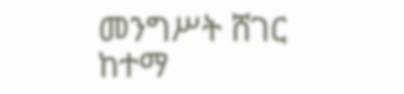መንግሥት ሸገር ከተማ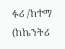ፉሪ /ከተማ (ከኬንትሪ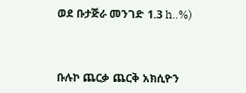ወደ ቡታጅራ መንገድ 1.3 h..%)



ቡሉኮ ጨርቃ ጨርቅ አክሲዮን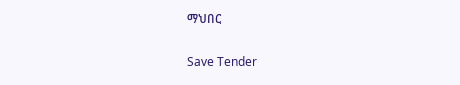ማህበር

Save Tender